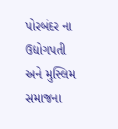પોરબંદર ના ઉદ્યોગપતી અને મુસ્લિમ સમાજના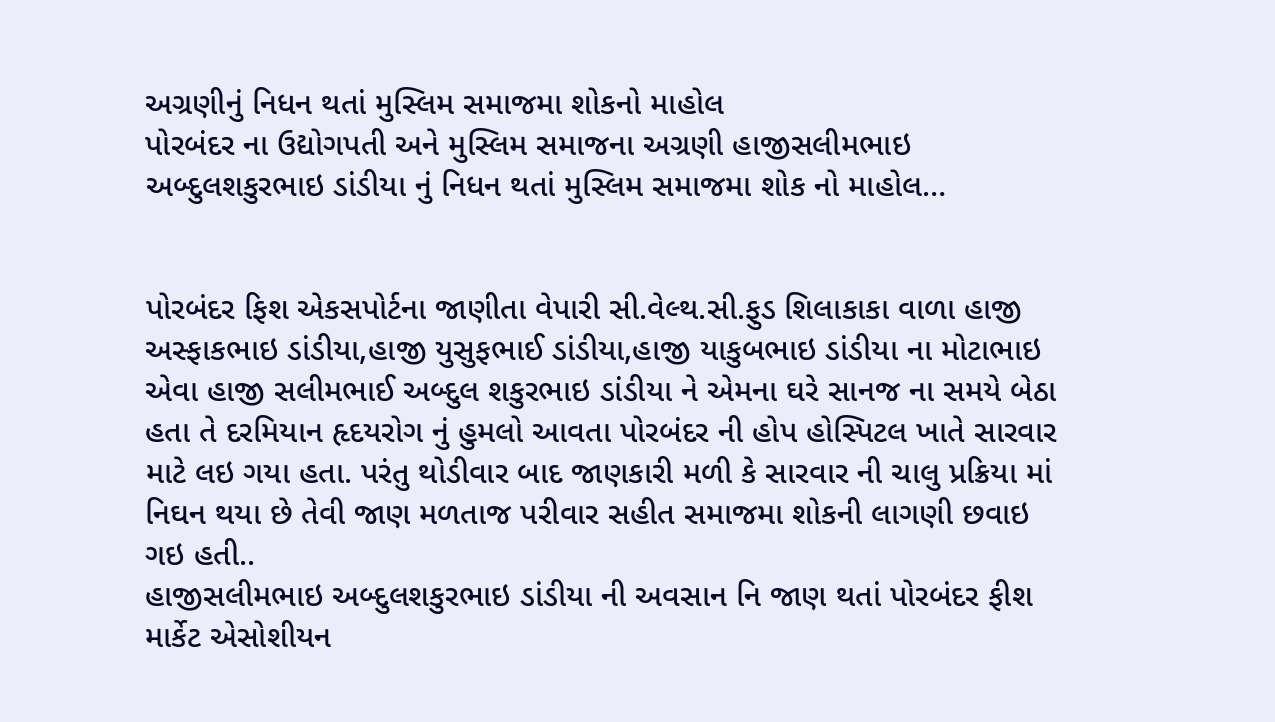અગ્રણીનું નિધન થતાં મુસ્લિમ સમાજમા શોકનો માહોલ
પોરબંદર ના ઉદ્યોગપતી અને મુસ્લિમ સમાજના અગ્રણી હાજીસલીમભાઇ અબ્દુલશકુરભાઇ ડાંડીયા નું નિધન થતાં મુસ્લિમ સમાજમા શોક નો માહોલ…


પોરબંદર ફિશ એકસપોર્ટના જાણીતા વેપારી સી.વેલ્થ.સી.ફુડ શિલાકાકા વાળા હાજી અસ્ફાકભાઇ ડાંડીયા,હાજી યુસુફભાઈ ડાંડીયા,હાજી યાકુબભાઇ ડાંડીયા ના મોટાભાઇ એવા હાજી સલીમભાઈ અબ્દુલ શકુરભાઇ ડાંડીયા ને એમના ઘરે સાનજ ના સમયે બેઠા હતા તે દરમિયાન હૃદયરોગ નું હુમલો આવતા પોરબંદર ની હોપ હોસ્પિટલ ખાતે સારવાર માટે લઇ ગયા હતા. પરંતુ થોડીવાર બાદ જાણકારી મળી કે સારવાર ની ચાલુ પ્રક્રિયા માં નિઘન થયા છે તેવી જાણ મળતાજ પરીવાર સહીત સમાજમા શોકની લાગણી છવાઇ ગઇ હતી..
હાજીસલીમભાઇ અબ્દુલશકુરભાઇ ડાંડીયા ની અવસાન નિ જાણ થતાં પોરબંદર ફીશ માર્કેટ એસોશીયન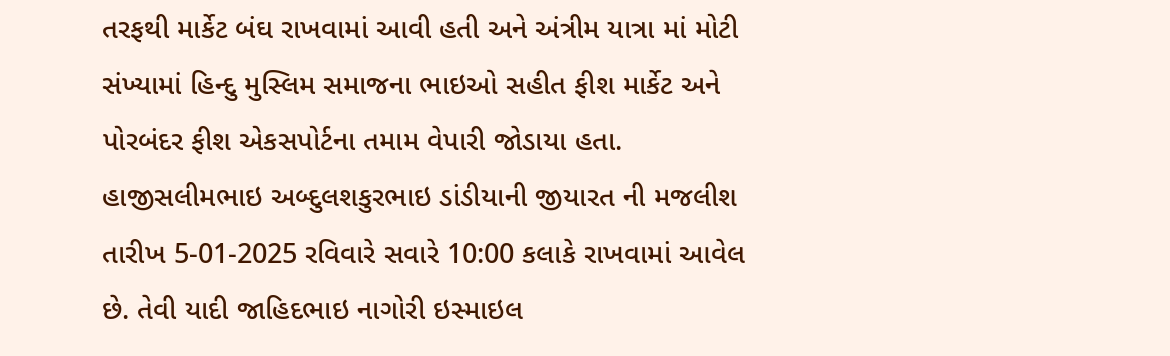તરફથી માર્કેટ બંઘ રાખવામાં આવી હતી અને અંત્રીમ યાત્રા માં મોટી સંખ્યામાં હિન્દુ મુસ્લિમ સમાજના ભાઇઓ સહીત ફીશ માર્કેટ અને પોરબંદર ફીશ એકસપોર્ટના તમામ વેપારી જોડાયા હતા.
હાજીસલીમભાઇ અબ્દુલશકુરભાઇ ડાંડીયાની જીયારત ની મજલીશ તારીખ 5-01-2025 રવિવારે સવારે 10:00 કલાકે રાખવામાં આવેલ છે. તેવી યાદી જાહિદભાઇ નાગોરી ઇસ્માઇલ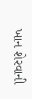ખાન શેરવાની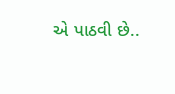એ પાઠવી છે..